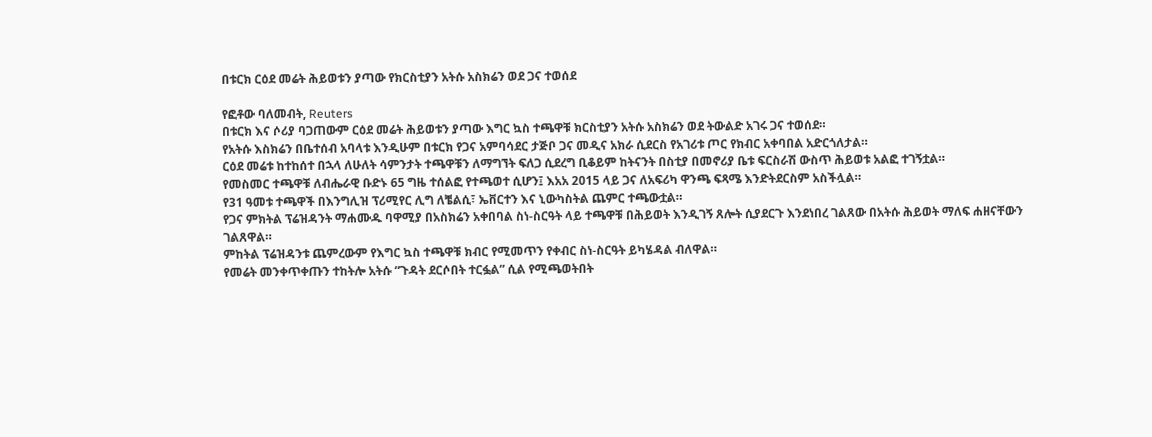በቱርክ ርዕደ መሬት ሕይወቱን ያጣው የክርስቲያን አትሱ አስክሬን ወደ ጋና ተወሰደ

የፎቶው ባለመብት, Reuters
በቱርክ እና ሶሪያ ባጋጠውም ርዕደ መሬት ሕይወቱን ያጣው እግር ኳስ ተጫዋቹ ክርስቲያን አትሱ አስክሬን ወደ ትውልድ አገሩ ጋና ተወሰደ።
የአትሱ እስክሬን በቤተሰብ አባላቱ እንዲሁም በቱርክ የጋና አምባሳደር ታጅቦ ጋና መዲና አክራ ሲደርስ የአገሪቱ ጦር የክብር አቀባበል አድርጎለታል።
ርዕደ መሬቱ ከተከሰተ በኋላ ለሁለት ሳምንታት ተጫዋቹን ለማግኘት ፍለጋ ሲደረግ ቢቆይም ከትናንት በስቲያ በመኖሪያ ቤቱ ፍርስራሽ ውስጥ ሕይወቱ አልፎ ተገኝቷል።
የመስመር ተጫዋቹ ለብሔራዊ ቡድኑ 65 ግዜ ተሰልፎ የተጫወተ ሲሆን፤ እአአ 2015 ላይ ጋና ለአፍሪካ ዋንጫ ፍጻሜ እንድትደርስም አስችሏል።
የ31 ዓመቱ ተጫዋች በእንግሊዝ ፕሪሚየር ሊግ ለቼልሲ፣ ኤቨርተን እና ኒውካስትል ጨምር ተጫውቷል።
የጋና ምክትል ፕሬዝዳንት ማሐሙዱ ባዋሚያ በአስክሬን አቀበባል ስነ-ስርዓት ላይ ተጫዋቹ በሕይወት እንዲገኝ ጸሎት ሲያደርጉ እንደነበረ ገልጸው በአትሱ ሕይወት ማለፍ ሐዘናቸውን ገልጸዋል።
ምከትል ፕሬዝዳንቱ ጨምረውም የእግር ኳስ ተጫዋቹ ክብር የሚመጥን የቀብር ስነ-ስርዓት ይካሄዳል ብለዋል።
የመሬት መንቀጥቀጡን ተከትሎ አትሱ “ጉዳት ደርሶበት ተርፏል” ሲል የሚጫወትበት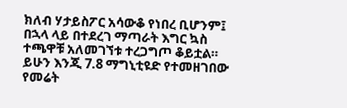ክለብ ሃታይስፖር አሳውቆ የነበረ ቢሆንም፤ በኋላ ላይ በተደረገ ማጣራት እግር ኳስ ተጫዋቹ አለመገኘቱ ተረጋግጦ ቆይቷል።
ይሁን እንጂ 7.8 ማግኒቲዩድ የተመዘገበው የመሬት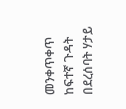መንቀጥቀጥ ከፍተኛ ጉዳት በደረሰባት ሃታይ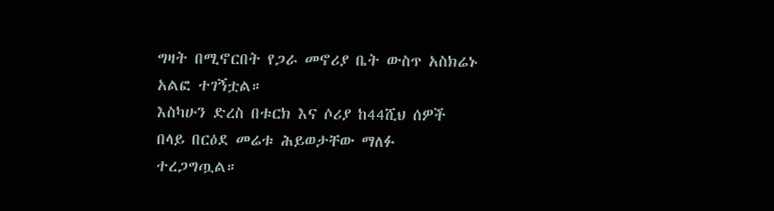ግዛት በሚኖርበት የጋራ መኖሪያ ቤት ውስጥ አስክሬኑ አልፎ ተገኝቷል።
እስካሁን ድረስ በቱርክ እና ሶሪያ ከ44ሺህ ሰዎች በላይ በርዕደ መሬቱ ሕይወታቸው ማለፉ ተረጋግጧል።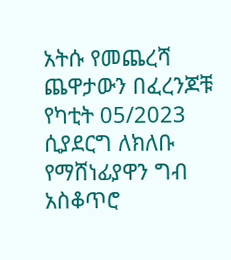አትሱ የመጨረሻ ጨዋታውን በፈረንጆቹ የካቲት 05/2023 ሲያደርግ ለክለቡ የማሸነፊያዋን ግብ አስቆጥሮ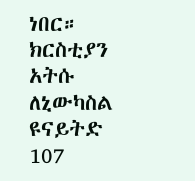ነበር።
ክርስቲያን አትሱ ለኒውካስል ዩናይትድ 107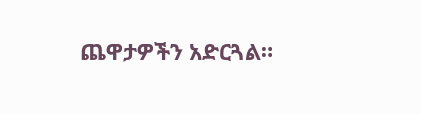ጨዋታዎችን አድርጓል።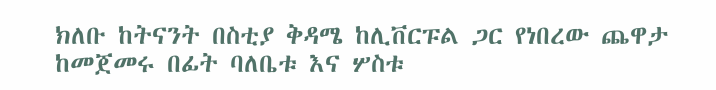ክለቡ ከትናንት በስቲያ ቅዳሜ ከሊቨርፑል ጋር የነበረው ጨዋታ ከመጀመሩ በፊት ባለቤቱ እና ሦስቱ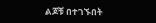ልጆቹ በተገኙበት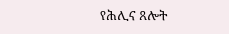የሕሊና ጸሎት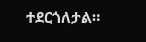ተደርጎለታል።